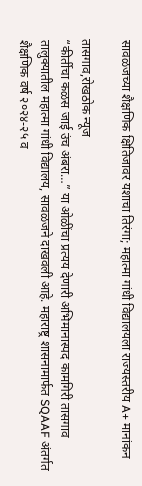सावळजच्या शैक्षणिक क्षितिजावर यशाचा तिरंगा; महात्मा गांधी विद्यालयला राज्यस्तरीय A+ मानांकन

तासगाव,रोखठोक न्यूज
“कीर्तीचा कळस जाई उंच अंबरा…” या ओळींचा प्रत्यय देणारी अभिमानास्पद कामगिरी तासगाव तालुक्यातील महात्मा गांधी विद्यालय, सावळजने दाखवली आहे. महाराष्ट्र शासनामार्फत SQAAF अंतर्गत शैक्षणिक वर्ष २०२४-२५ व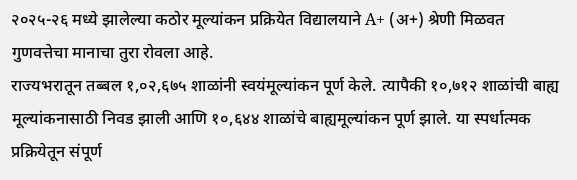२०२५-२६ मध्ये झालेल्या कठोर मूल्यांकन प्रक्रियेत विद्यालयाने A+ (अ+) श्रेणी मिळवत गुणवत्तेचा मानाचा तुरा रोवला आहे.
राज्यभरातून तब्बल १,०२,६७५ शाळांनी स्वयंमूल्यांकन पूर्ण केले. त्यापैकी १०,७१२ शाळांची बाह्य मूल्यांकनासाठी निवड झाली आणि १०,६४४ शाळांचे बाह्यमूल्यांकन पूर्ण झाले. या स्पर्धात्मक प्रक्रियेतून संपूर्ण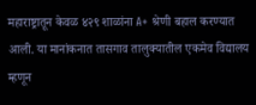महाराष्ट्रातून केवळ ४२९ शाळांना A+ श्रेणी बहाल करण्यात आली. या मानांकनात तासगाव तालुक्यातील एकमेव विद्यालय म्हणून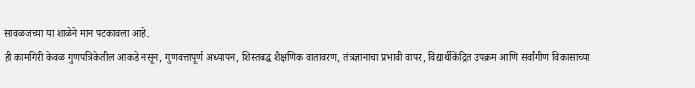सावळजच्या या शाळेने मान पटकावला आहे.
ही कामगिरी केवळ गुणपत्रिकेतील आकडे नसून, गुणवत्तापूर्ण अध्यापन, शिस्तबद्ध शैक्षणिक वातावरण, तंत्रज्ञानाचा प्रभावी वापर, विद्यार्थीकेंद्रित उपक्रम आणि सर्वांगीण विकासाच्या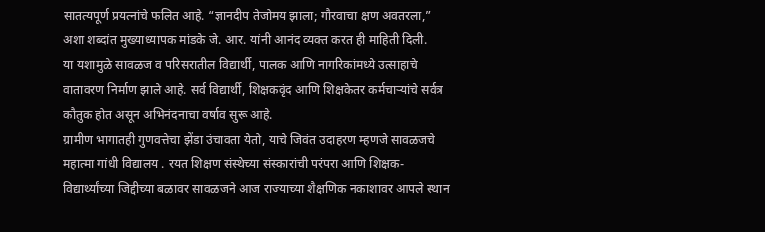सातत्यपूर्ण प्रयत्नांचे फलित आहे. “ज्ञानदीप तेजोमय झाला; गौरवाचा क्षण अवतरला,” अशा शब्दांत मुख्याध्यापक मांडके जे. आर. यांनी आनंद व्यक्त करत ही माहिती दिली.
या यशामुळे सावळज व परिसरातील विद्यार्थी, पालक आणि नागरिकांमध्ये उत्साहाचे वातावरण निर्माण झाले आहे. सर्व विद्यार्थी, शिक्षकवृंद आणि शिक्षकेतर कर्मचाऱ्यांचे सर्वत्र कौतुक होत असून अभिनंदनाचा वर्षाव सुरू आहे.
ग्रामीण भागातही गुणवत्तेचा झेंडा उंचावता येतो, याचे जिवंत उदाहरण म्हणजे सावळजचे महात्मा गांधी विद्यालय . रयत शिक्षण संस्थेच्या संस्कारांची परंपरा आणि शिक्षक-विद्यार्थ्यांच्या जिद्दीच्या बळावर सावळजने आज राज्याच्या शैक्षणिक नकाशावर आपले स्थान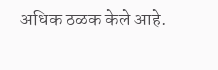अधिक ठळक केले आहे.